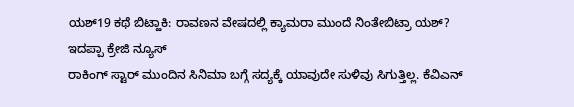ಯಶ್19 ಕಥೆ ಬಿಟ್ಹಾಕಿ: ರಾವಣನ ವೇಷದಲ್ಲಿ ಕ್ಯಾಮರಾ ಮುಂದೆ ನಿಂತೇಬಿಟ್ರಾ ಯಶ್? ಇದಪ್ಪಾ ಕ್ರೇಜಿ ನ್ಯೂಸ್
ರಾಕಿಂಗ್ ಸ್ಟಾರ್ ಮುಂದಿನ ಸಿನಿಮಾ ಬಗ್ಗೆ ಸದ್ಯಕ್ಕೆ ಯಾವುದೇ ಸುಳಿವು ಸಿಗುತ್ತಿಲ್ಲ. ಕೆವಿಎನ್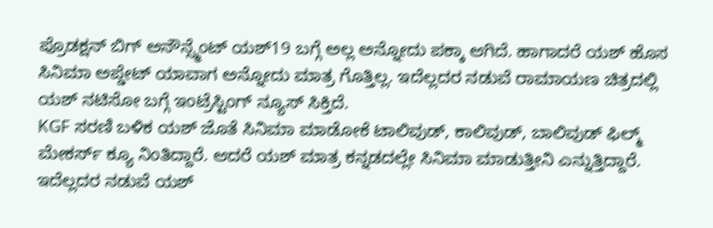ಪ್ರೊಡಕ್ಷನ್ ಬಿಗ್ ಅನೌನ್ಸ್ಮೆಂಟ್ ಯಶ್19 ಬಗ್ಗೆ ಅಲ್ಲ ಅನ್ನೋದು ಪಕ್ಕಾ ಆಗಿದೆ. ಹಾಗಾದರೆ ಯಶ್ ಹೊಸ ಸಿನಿಮಾ ಅಪ್ಡೇಟ್ ಯಾವಾಗ ಅನ್ನೋದು ಮಾತ್ರ ಗೊತ್ತಿಲ್ಲ. ಇದೆಲ್ಲದರ ನಡುವೆ ರಾಮಾಯಣ ಚಿತ್ರದಲ್ಲಿ ಯಶ್ ನಟಿಸೋ ಬಗ್ಗೆ ಇಂಟ್ರೆಸ್ಟಿಂಗ್ ನ್ಯೂಸ್ ಸಿಕ್ತಿದೆ.
KGF ಸರಣಿ ಬಳಿಕ ಯಶ್ ಜೊತೆ ಸಿನಿಮಾ ಮಾಡೋಕೆ ಟಾಲಿವುಡ್, ಕಾಲಿವುಡ್, ಬಾಲಿವುಡ್ ಫಿಲ್ಮ್ ಮೇಕರ್ಸ್ ಕ್ಯೂ ನಿಂತಿದ್ದಾರೆ. ಆದರೆ ಯಶ್ ಮಾತ್ರ ಕನ್ನಡದಲ್ಲೇ ಸಿನಿಮಾ ಮಾಡುತ್ತೀನಿ ಎನ್ನುತ್ತಿದ್ದಾರೆ. ಇದೆಲ್ಲದರ ನಡುವೆ ಯಶ್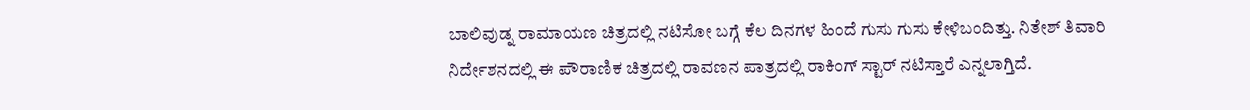ಬಾಲಿವುಡ್ನ ರಾಮಾಯಣ ಚಿತ್ರದಲ್ಲಿ ನಟಿಸೋ ಬಗ್ಗೆ ಕೆಲ ದಿನಗಳ ಹಿಂದೆ ಗುಸು ಗುಸು ಕೇಳಿಬಂದಿತ್ತು. ನಿತೇಶ್ ತಿವಾರಿ ನಿರ್ದೇಶನದಲ್ಲಿ ಈ ಪೌರಾಣಿಕ ಚಿತ್ರದಲ್ಲಿ ರಾವಣನ ಪಾತ್ರದಲ್ಲಿ ರಾಕಿಂಗ್ ಸ್ಟಾರ್ ನಟಿಸ್ತಾರೆ ಎನ್ನಲಾಗ್ತಿದೆ.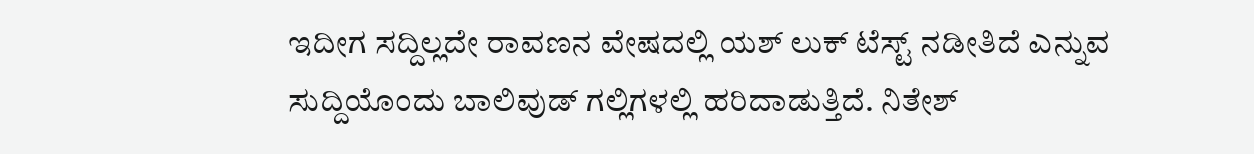ಇದೀಗ ಸದ್ದಿಲ್ಲದೇ ರಾವಣನ ವೇಷದಲ್ಲಿ ಯಶ್ ಲುಕ್ ಟೆಸ್ಟ್ ನಡೀತಿದೆ ಎನ್ನುವ ಸುದ್ದಿಯೊಂದು ಬಾಲಿವುಡ್ ಗಲ್ಲಿಗಳಲ್ಲಿ ಹರಿದಾಡುತ್ತಿದೆ. ನಿತೇಶ್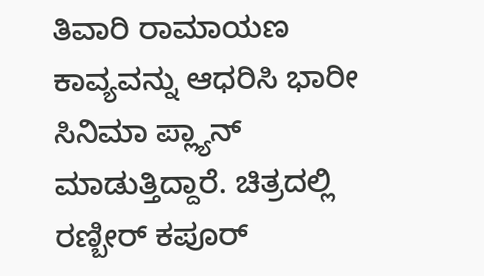ತಿವಾರಿ ರಾಮಾಯಣ ಕಾವ್ಯವನ್ನು ಆಧರಿಸಿ ಭಾರೀ ಸಿನಿಮಾ ಪ್ಲ್ಯಾನ್ ಮಾಡುತ್ತಿದ್ದಾರೆ. ಚಿತ್ರದಲ್ಲಿ ರಣ್ಬೀರ್ ಕಪೂರ್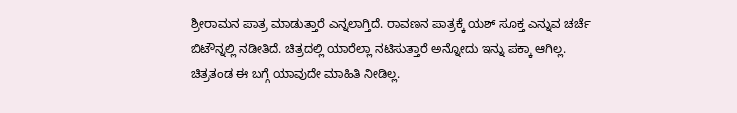ಶ್ರೀರಾಮನ ಪಾತ್ರ ಮಾಡುತ್ತಾರೆ ಎನ್ನಲಾಗ್ತಿದೆ. ರಾವಣನ ಪಾತ್ರಕ್ಕೆ ಯಶ್ ಸೂಕ್ತ ಎನ್ನುವ ಚರ್ಚೆ ಬಿಟೌನ್ನಲ್ಲಿ ನಡೀತಿದೆ. ಚಿತ್ರದಲ್ಲಿ ಯಾರೆಲ್ಲಾ ನಟಿಸುತ್ತಾರೆ ಅನ್ನೋದು ಇನ್ನು ಪಕ್ಕಾ ಆಗಿಲ್ಲ. ಚಿತ್ರತಂಡ ಈ ಬಗ್ಗೆ ಯಾವುದೇ ಮಾಹಿತಿ ನೀಡಿಲ್ಲ.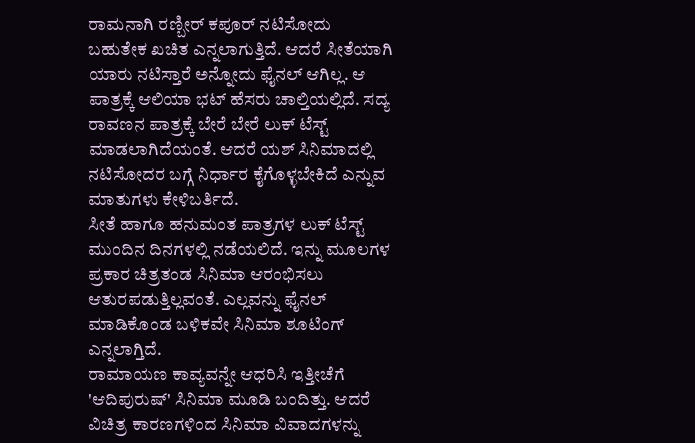ರಾಮನಾಗಿ ರಣ್ಬೀರ್ ಕಪೂರ್ ನಟಿಸೋದು ಬಹುತೇಕ ಖಚಿತ ಎನ್ನಲಾಗುತ್ತಿದೆ. ಆದರೆ ಸೀತೆಯಾಗಿ ಯಾರು ನಟಿಸ್ತಾರೆ ಅನ್ನೋದು ಫೈನಲ್ ಆಗಿಲ್ಲ. ಆ ಪಾತ್ರಕ್ಕೆ ಆಲಿಯಾ ಭಟ್ ಹೆಸರು ಚಾಲ್ತಿಯಲ್ಲಿದೆ. ಸದ್ಯ ರಾವಣನ ಪಾತ್ರಕ್ಕೆ ಬೇರೆ ಬೇರೆ ಲುಕ್ ಟೆಸ್ಟ್ ಮಾಡಲಾಗಿದೆಯಂತೆ. ಆದರೆ ಯಶ್ ಸಿನಿಮಾದಲ್ಲಿ ನಟಿಸೋದರ ಬಗ್ಗೆ ನಿರ್ಧಾರ ಕೈಗೊಳ್ಳಬೇಕಿದೆ ಎನ್ನುವ ಮಾತುಗಳು ಕೇಳಿಬರ್ತಿದೆ.
ಸೀತೆ ಹಾಗೂ ಹನುಮಂತ ಪಾತ್ರಗಳ ಲುಕ್ ಟೆಸ್ಟ್ ಮುಂದಿನ ದಿನಗಳಲ್ಲಿ ನಡೆಯಲಿದೆ. ಇನ್ನು ಮೂಲಗಳ ಪ್ರಕಾರ ಚಿತ್ರತಂಡ ಸಿನಿಮಾ ಆರಂಭಿಸಲು ಆತುರಪಡುತ್ತಿಲ್ಲವಂತೆ. ಎಲ್ಲವನ್ನು ಫೈನಲ್ ಮಾಡಿಕೊಂಡ ಬಳಿಕವೇ ಸಿನಿಮಾ ಶೂಟಿಂಗ್ ಎನ್ನಲಾಗ್ತಿದೆ.
ರಾಮಾಯಣ ಕಾವ್ಯವನ್ನೇ ಆಧರಿಸಿ ಇತ್ತೀಚೆಗೆ 'ಆದಿಪುರುಷ್' ಸಿನಿಮಾ ಮೂಡಿ ಬಂದಿತ್ತು. ಆದರೆ ವಿಚಿತ್ರ ಕಾರಣಗಳಿಂದ ಸಿನಿಮಾ ವಿವಾದಗಳನ್ನು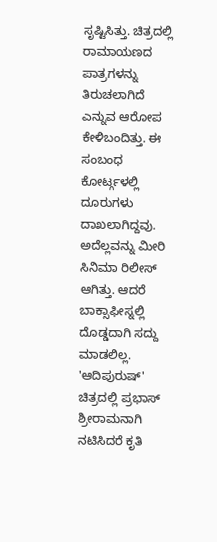ಸೃಷ್ಟಿಸಿತ್ತು. ಚಿತ್ರದಲ್ಲಿ ರಾಮಾಯಣದ ಪಾತ್ರಗಳನ್ನು ತಿರುಚಲಾಗಿದೆ ಎನ್ನುವ ಆರೋಪ ಕೇಳಿಬಂದಿತ್ತು. ಈ ಸಂಬಂಧ ಕೋರ್ಟ್ಗಳಲ್ಲಿ ದೂರುಗಳು ದಾಖಲಾಗಿದ್ದವು. ಅದೆಲ್ಲವನ್ನು ಮೀರಿ ಸಿನಿಮಾ ರಿಲೀಸ್ ಆಗಿತ್ತು. ಆದರೆ ಬಾಕ್ಸಾಫೀಸ್ನಲ್ಲಿ ದೊಡ್ಡದಾಗಿ ಸದ್ದು ಮಾಡಲಿಲ್ಲ.
'ಆದಿಪುರುಷ್' ಚಿತ್ರದಲ್ಲಿ ಪ್ರಭಾಸ್ ಶ್ರೀರಾಮನಾಗಿ ನಟಿಸಿದರೆ ಕೃತಿ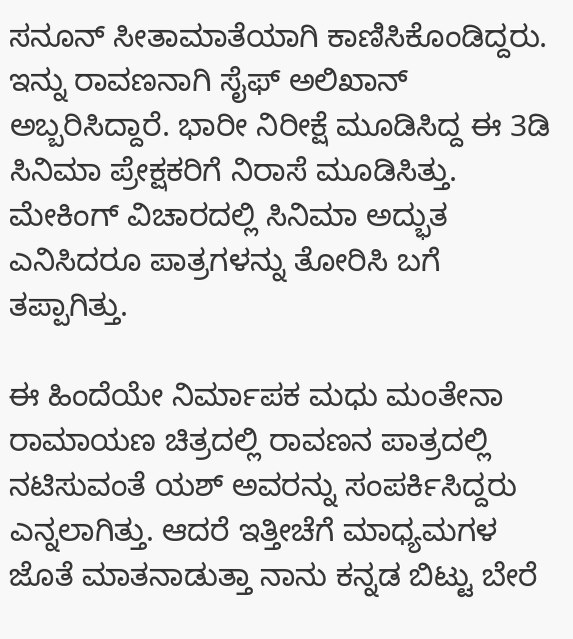ಸನೂನ್ ಸೀತಾಮಾತೆಯಾಗಿ ಕಾಣಿಸಿಕೊಂಡಿದ್ದರು. ಇನ್ನು ರಾವಣನಾಗಿ ಸೈಫ್ ಅಲಿಖಾನ್ ಅಬ್ಬರಿಸಿದ್ದಾರೆ. ಭಾರೀ ನಿರೀಕ್ಷೆ ಮೂಡಿಸಿದ್ದ ಈ 3ಡಿ ಸಿನಿಮಾ ಪ್ರೇಕ್ಷಕರಿಗೆ ನಿರಾಸೆ ಮೂಡಿಸಿತ್ತು. ಮೇಕಿಂಗ್ ವಿಚಾರದಲ್ಲಿ ಸಿನಿಮಾ ಅದ್ಭುತ ಎನಿಸಿದರೂ ಪಾತ್ರಗಳನ್ನು ತೋರಿಸಿ ಬಗೆ ತಪ್ಪಾಗಿತ್ತು.

ಈ ಹಿಂದೆಯೇ ನಿರ್ಮಾಪಕ ಮಧು ಮಂತೇನಾ ರಾಮಾಯಣ ಚಿತ್ರದಲ್ಲಿ ರಾವಣನ ಪಾತ್ರದಲ್ಲಿ ನಟಿಸುವಂತೆ ಯಶ್ ಅವರನ್ನು ಸಂಪರ್ಕಿಸಿದ್ದರು ಎನ್ನಲಾಗಿತ್ತು. ಆದರೆ ಇತ್ತೀಚೆಗೆ ಮಾಧ್ಯಮಗಳ ಜೊತೆ ಮಾತನಾಡುತ್ತಾ ನಾನು ಕನ್ನಡ ಬಿಟ್ಟು ಬೇರೆ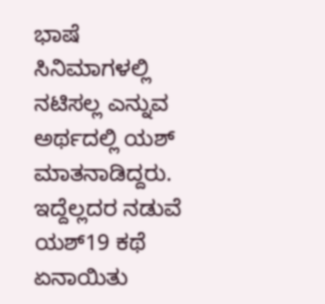ಭಾಷೆ ಸಿನಿಮಾಗಳಲ್ಲಿ ನಟಿಸಲ್ಲ ಎನ್ನುವ ಅರ್ಥದಲ್ಲಿ ಯಶ್ ಮಾತನಾಡಿದ್ದರು. ಇದ್ದೆಲ್ಲದರ ನಡುವೆ ಯಶ್19 ಕಥೆ ಏನಾಯಿತು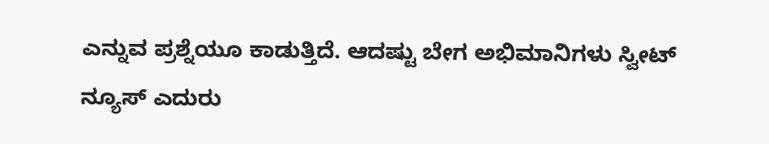ಎನ್ನುವ ಪ್ರಶ್ನೆಯೂ ಕಾಡುತ್ತಿದೆ. ಆದಷ್ಟು ಬೇಗ ಅಭಿಮಾನಿಗಳು ಸ್ವೀಟ್ ನ್ಯೂಸ್ ಎದುರು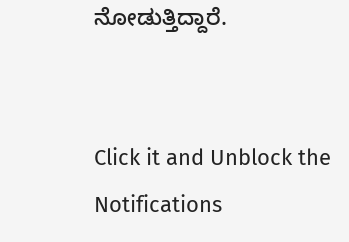ನೋಡುತ್ತಿದ್ದಾರೆ.


Click it and Unblock the Notifications